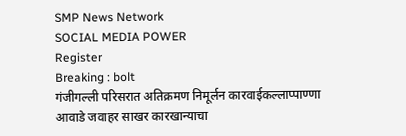SMP News Network
SOCIAL MEDIA POWER
Register
Breaking : bolt
गंजीगल्ली परिसरात अतिक्रमण निमूर्लन कारवाईकल्लाप्पाण्णा आवाडे जवाहर साखर कारखान्याचा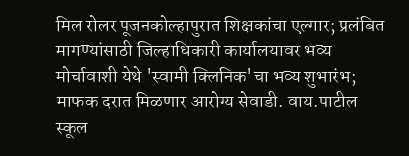मिल रोलर पूजनकोल्हापुरात शिक्षकांचा एल्गार; प्रलंबित मागण्यांसाठी जिल्हाधिकारी कार्यालयावर भव्य मोर्चावाशी येथे 'स्वामी क्लिनिक'चा भव्य शुभारंभ; माफक दरात मिळणार आरोग्य सेवाडी. वाय.पाटील स्कूल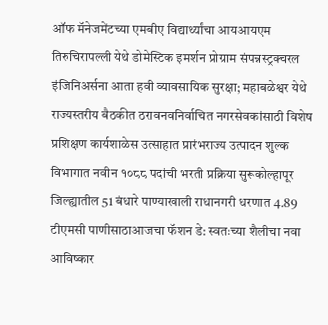ऑफ मॅनेजमेंटच्या एमबीए विद्यार्थ्यांचा आयआयएम तिरुचिरापल्ली येथे डोमेस्टिक इमर्शन प्रोग्राम संपन्नस्ट्रक्चरल इंजिनिअर्सना आता हवी व्यावसायिक सुरक्षा; महाबळेश्वर येथे राज्यस्तरीय बैठकीत ठरावनवनिर्वाचित नगरसेवकांसाठी विशेष प्रशिक्षण कार्यशाळेस उत्साहात प्रारंभराज्य उत्पादन शुल्क विभागात नवीन १०८८ पदांची भरती प्रक्रिया सुरूकोल्हापूर जिल्ह्यातील 51 बंधारे पाण्याखाली राधानगरी धरणात 4.89 टीएमसी पाणीसाठाआजचा फॅशन डे: स्वतःच्या शैलीचा नवा आविष्कार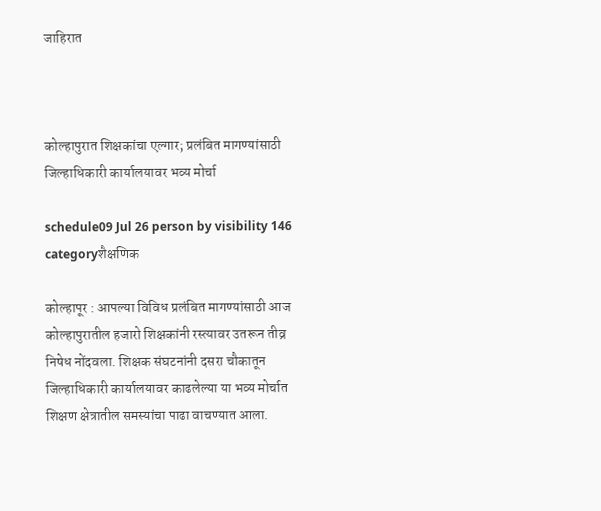जाहिरात



कोल्हापुरात शिक्षकांचा एल्गार; प्रलंबित मागण्यांसाठी जिल्हाधिकारी कार्यालयावर भव्य मोर्चा

schedule09 Jul 26 person by visibility 146 categoryशैक्षणिक

कोल्हापूर : आपल्या विविध प्रलंबित मागण्यांसाठी आज कोल्हापुरातील हजारो शिक्षकांनी रस्त्यावर उतरून तीव्र निषेध नोंदवला. शिक्षक संघटनांनी दसरा चौकातून जिल्हाधिकारी कार्यालयावर काढलेल्या या भव्य मोर्चात शिक्षण क्षेत्रातील समस्यांचा पाढा वाचण्यात आला.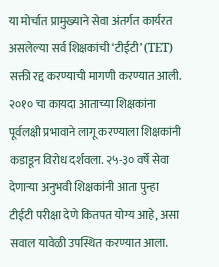या मोर्चात प्रामुख्याने सेवा अंतर्गत कार्यरत असलेल्या सर्व शिक्षकांची ‘टीईटी’ (TET) सक्ती रद्द करण्याची मागणी करण्यात आली. २०१० चा कायदा आताच्या शिक्षकांना पूर्वलक्षी प्रभावाने लागू करण्याला शिक्षकांनी कडाडून विरोध दर्शवला. २५-३० वर्षे सेवा देणाऱ्या अनुभवी शिक्षकांनी आता पुन्हा टीईटी परीक्षा देणे कितपत योग्य आहे, असा सवाल यावेळी उपस्थित करण्यात आला.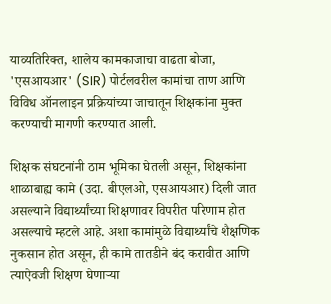याव्यतिरिक्त, शालेय कामकाजाचा वाढता बोजा, 'एसआयआर' (SIR) पोर्टलवरील कामांचा ताण आणि विविध ऑनलाइन प्रक्रियांच्या जाचातून शिक्षकांना मुक्त करण्याची मागणी करण्यात आली.

शिक्षक संघटनांनी ठाम भूमिका घेतली असून, शिक्षकांना शाळाबाह्य कामे (उदा. बीएलओ, एसआयआर) दिली जात असल्याने विद्यार्थ्यांच्या शिक्षणावर विपरीत परिणाम होत असल्याचे म्हटले आहे. अशा कामांमुळे विद्यार्थ्यांचे शैक्षणिक नुकसान होत असून, ही कामे तातडीने बंद करावीत आणि त्याऐवजी शिक्षण घेणाऱ्या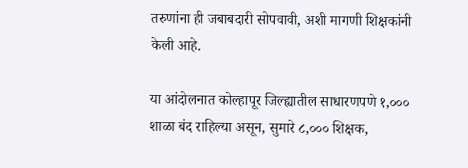तरुणांना ही जबाबदारी सोपवावी, अशी मागणी शिक्षकांनी केली आहे.

या आंदोलनात कोल्हापूर जिल्ह्यातील साधारणपणे १,००० शाळा बंद राहिल्या असून, सुमारे ८,००० शिक्षक,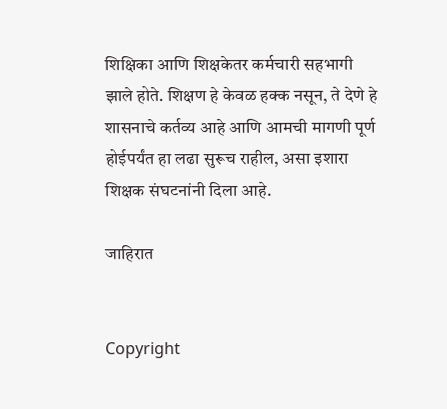शिक्षिका आणि शिक्षकेतर कर्मचारी सहभागी झाले होते. शिक्षण हे केवळ हक्क नसून, ते देणे हे शासनाचे कर्तव्य आहे आणि आमची मागणी पूर्ण होईपर्यंत हा लढा सुरूच राहील, असा इशारा शिक्षक संघटनांनी दिला आहे.

जाहिरात


Copyright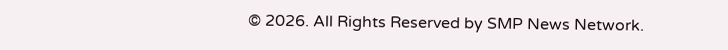© 2026. All Rights Reserved by SMP News Network.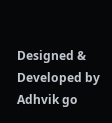Designed & Developed by Adhvik go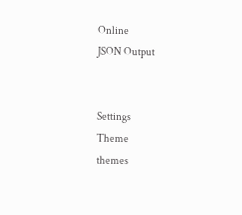Online
JSON Output


Settings
Theme
themes